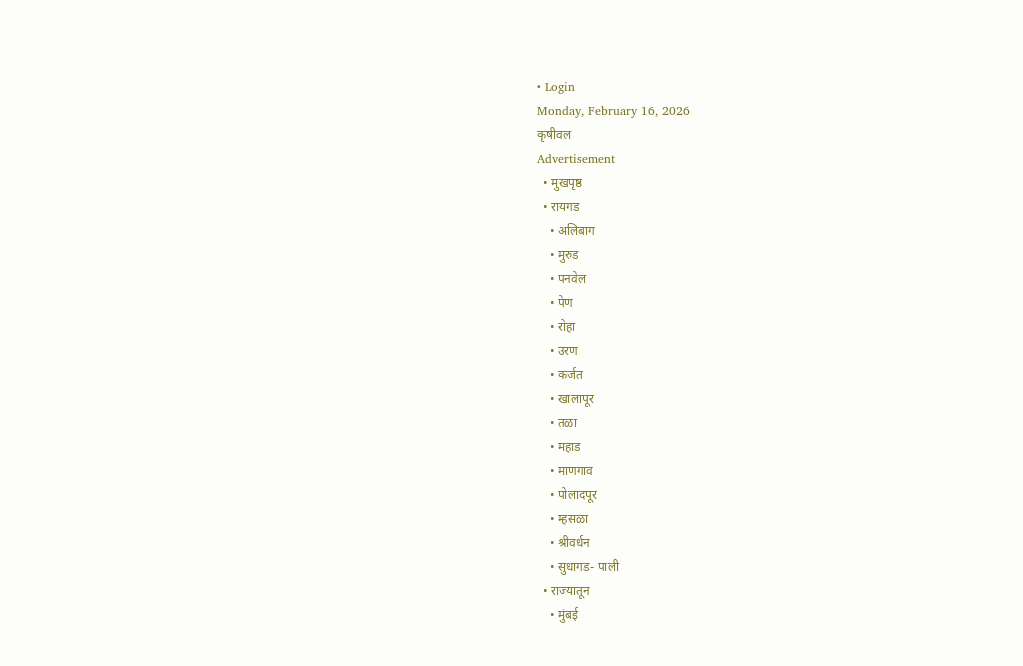• Login
Monday, February 16, 2026
कृषीवल
Advertisement
  • मुखपृष्ठ
  • रायगड
    • अलिबाग
    • मुरुड
    • पनवेल
    • पेण
    • रोहा
    • उरण
    • कर्जत
    • खालापूर
    • तळा
    • महाड
    • माणगाव
    • पोलादपूर
    • म्हसळा
    • श्रीवर्धन
    • सुधागड- पाली
  • राज्यातून
    • मुंबई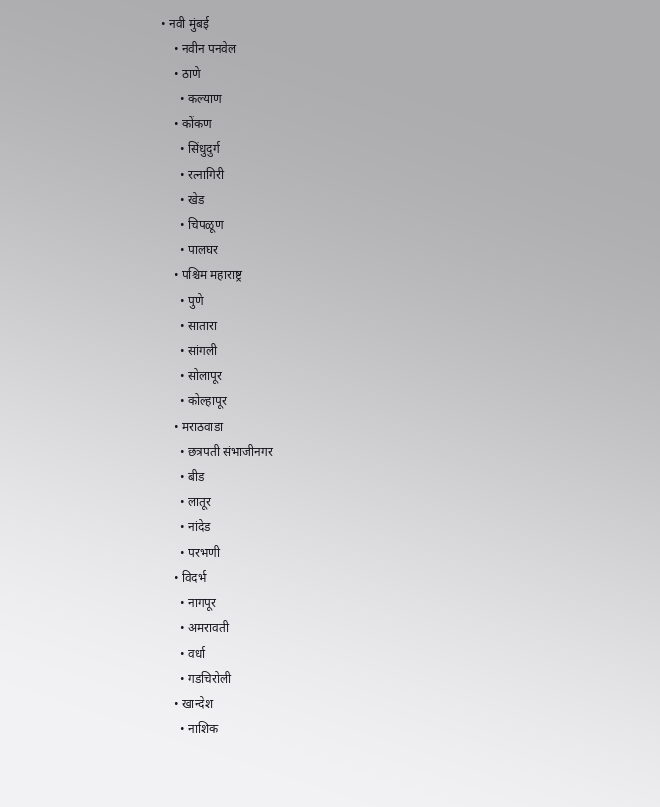• नवी मुंबई
    • नवीन पनवेल
    • ठाणे
      • कल्याण
    • कोंकण
      • सिंधुदुर्ग
      • रत्नागिरी
      • खेड
      • चिपळूण
      • पालघर
    • पश्चिम महाराष्ट्र
      • पुणे
      • सातारा
      • सांगली
      • सोलापूर
      • कोल्हापूर
    • मराठवाडा
      • छत्रपती संभाजीनगर
      • बीड
      • लातूर
      • नांदेड
      • परभणी
    • विदर्भ
      • नागपूर
      • अमरावती
      • वर्धा
      • गडचिरोली
    • खान्देश
      • नाशिक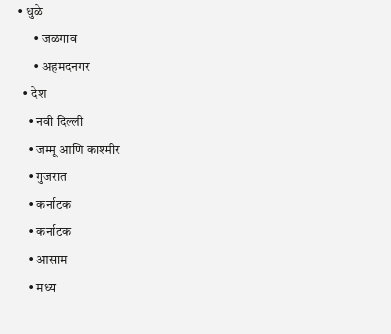• धुळे
      • जळगाव
      • अहमदनगर
  • देश
    • नवी दिल्ली
    • जम्मू आणि काश्मीर
    • गुजरात
    • कर्नाटक
    • कर्नाटक
    • आसाम
    • मध्य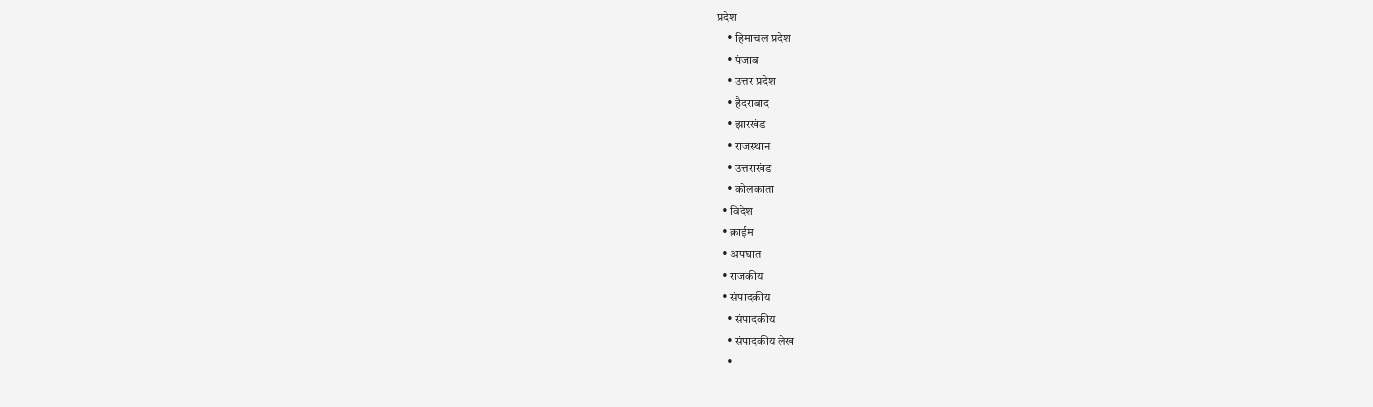प्रदेश
    • हिमाचल प्रदेश
    • पंजाब
    • उत्तर प्रदेश
    • हैदराबाद
    • झारखंड
    • राजस्थान
    • उत्तराखंड
    • कोलकाता
  • विदेश
  • क्राईम
  • अपघात
  • राजकीय
  • संपादकीय
    • संपादकीय
    • संपादकीय लेख
    •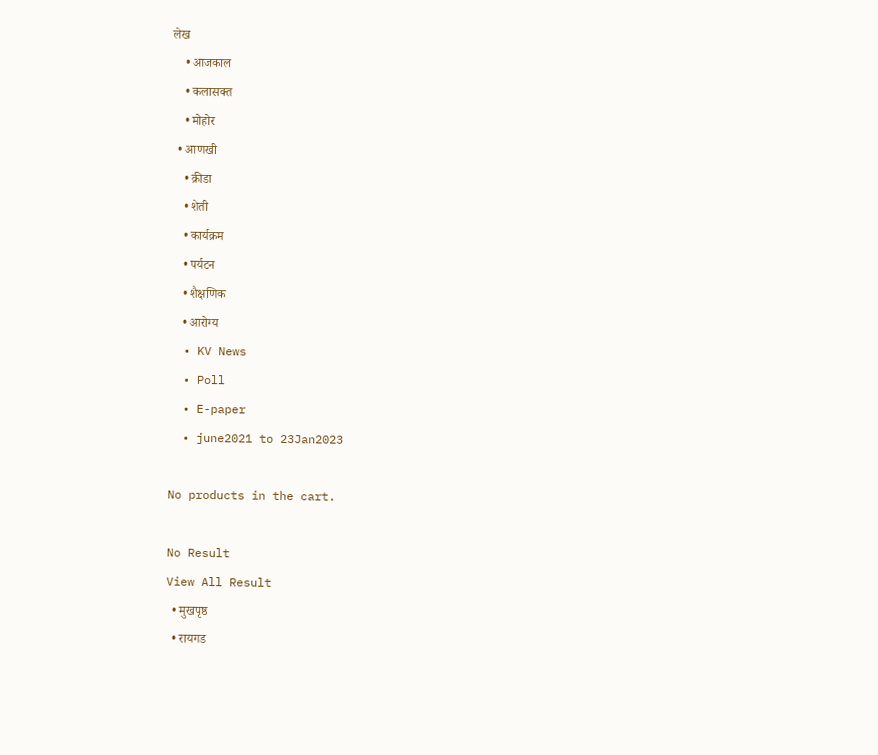लेख
    • आजकाल
    • कलासक्त
    • मोहोर
  • आणखी
    • क्रीडा
    • शेती
    • कार्यक्रम
    • पर्यटन
    • शैक्षणिक
    • आरोग्य
  • KV News
  • Poll
  • E-paper
  • june2021 to 23Jan2023

No products in the cart.

No Result
View All Result
  • मुखपृष्ठ
  • रायगड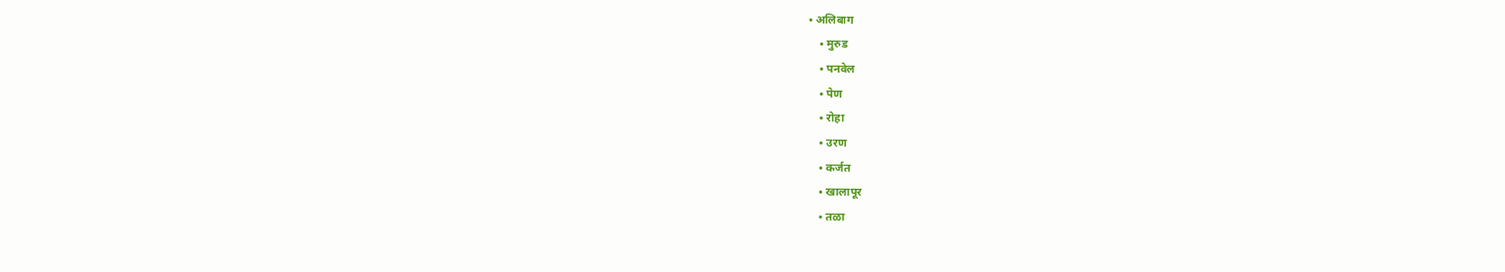• अलिबाग
    • मुरुड
    • पनवेल
    • पेण
    • रोहा
    • उरण
    • कर्जत
    • खालापूर
    • तळा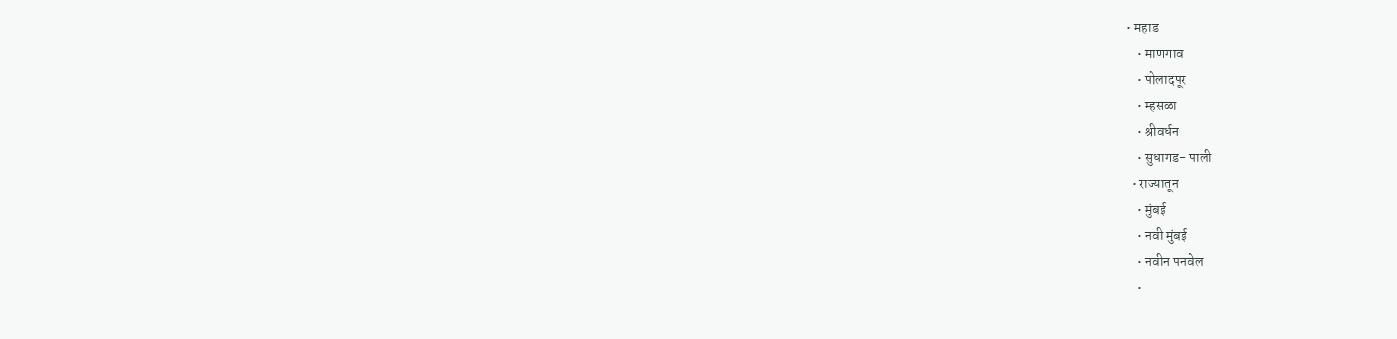• महाड
    • माणगाव
    • पोलादपूर
    • म्हसळा
    • श्रीवर्धन
    • सुधागड- पाली
  • राज्यातून
    • मुंबई
    • नवी मुंबई
    • नवीन पनवेल
    •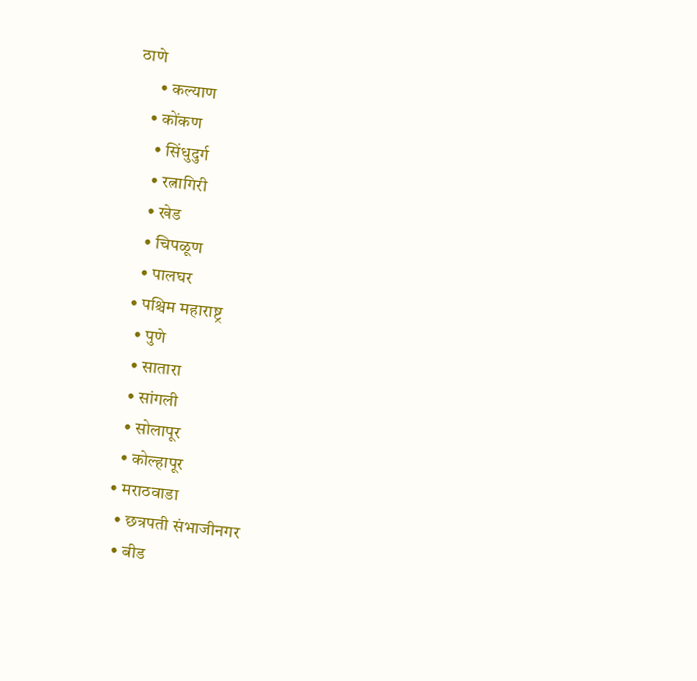ठाणे
      • कल्याण
    • कोंकण
      • सिंधुदुर्ग
      • रत्नागिरी
      • खेड
      • चिपळूण
      • पालघर
    • पश्चिम महाराष्ट्र
      • पुणे
      • सातारा
      • सांगली
      • सोलापूर
      • कोल्हापूर
    • मराठवाडा
      • छत्रपती संभाजीनगर
      • बीड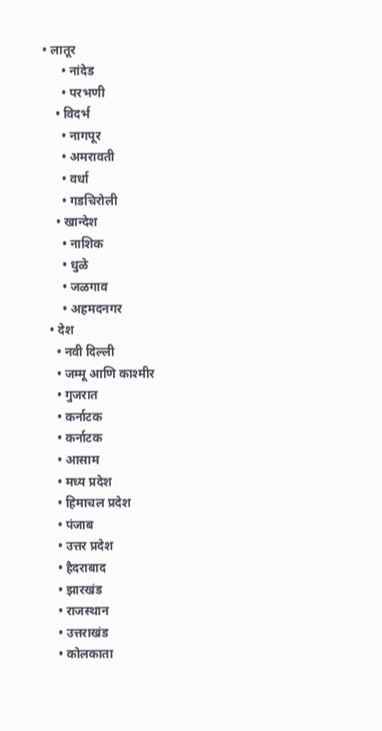• लातूर
      • नांदेड
      • परभणी
    • विदर्भ
      • नागपूर
      • अमरावती
      • वर्धा
      • गडचिरोली
    • खान्देश
      • नाशिक
      • धुळे
      • जळगाव
      • अहमदनगर
  • देश
    • नवी दिल्ली
    • जम्मू आणि काश्मीर
    • गुजरात
    • कर्नाटक
    • कर्नाटक
    • आसाम
    • मध्य प्रदेश
    • हिमाचल प्रदेश
    • पंजाब
    • उत्तर प्रदेश
    • हैदराबाद
    • झारखंड
    • राजस्थान
    • उत्तराखंड
    • कोलकाता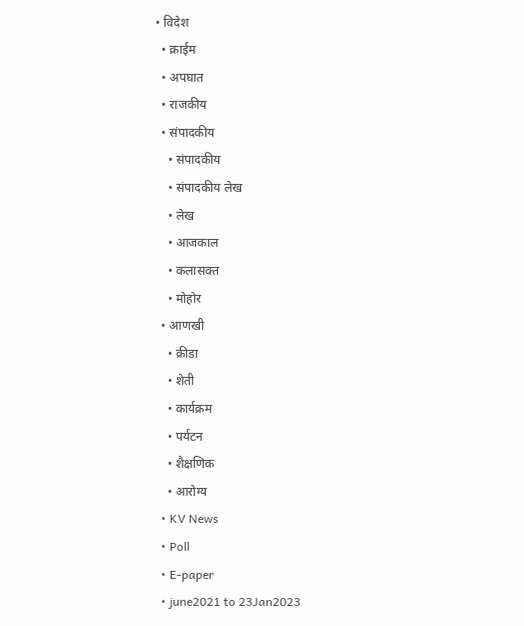• विदेश
  • क्राईम
  • अपघात
  • राजकीय
  • संपादकीय
    • संपादकीय
    • संपादकीय लेख
    • लेख
    • आजकाल
    • कलासक्त
    • मोहोर
  • आणखी
    • क्रीडा
    • शेती
    • कार्यक्रम
    • पर्यटन
    • शैक्षणिक
    • आरोग्य
  • KV News
  • Poll
  • E-paper
  • june2021 to 23Jan2023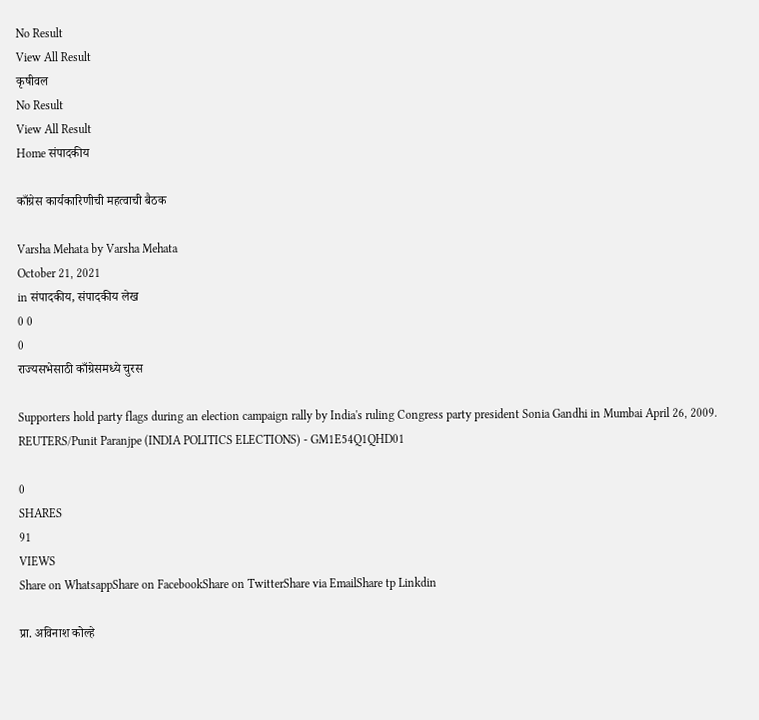No Result
View All Result
कृषीवल
No Result
View All Result
Home संपादकीय

काँग्रेस कार्यकारिणीची महत्वाची बैठक

Varsha Mehata by Varsha Mehata
October 21, 2021
in संपादकीय, संपादकीय लेख
0 0
0
राज्यसभेसाठी काँग्रेसमध्ये चुरस

Supporters hold party flags during an election campaign rally by India's ruling Congress party president Sonia Gandhi in Mumbai April 26, 2009. REUTERS/Punit Paranjpe (INDIA POLITICS ELECTIONS) - GM1E54Q1QHD01

0
SHARES
91
VIEWS
Share on WhatsappShare on FacebookShare on TwitterShare via EmailShare tp Linkdin

प्रा. अविनाश कोल्हे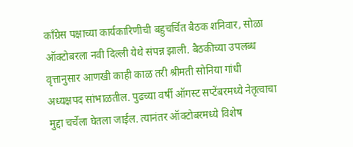काँग्रेस पक्षाच्या कार्यकारिणीची बहुचर्चित बैठक शनिवार, सोळा ऑक्टोबरला नवी दिल्ली येथे संपन्न झाली. बैठकीच्या उपलब्ध वृत्तानुसार आणखी काही काळ तरी श्रीमती सोनिया गांधी अध्यक्षपद सांभाळतील. पुढच्या वर्षी ऑगस्ट सप्टेंबरमध्ये नेतृत्वाचा मुद्दा चर्चेला घेतला जाईल. त्यानंतर ऑक्टोबरमध्ये विशेष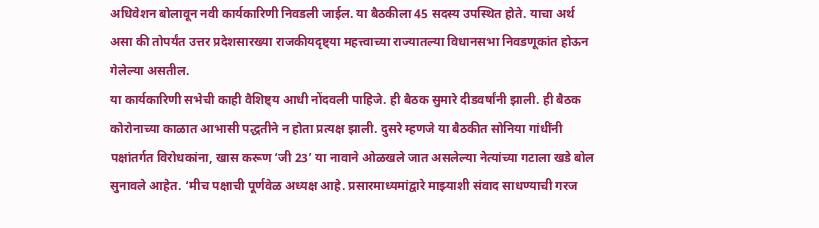अधिवेशन बोलावून नवी कार्यकारिणी निवडली जाईल. या बैठकीला 45 सदस्य उपस्थित होते. याचा अर्थ असा की तोपर्यंत उत्तर प्रदेशसारख्या राजकीयदृष्ट्या महत्त्वाच्या राज्यातल्या विधानसभा निवडणूकांत होऊन गेलेल्या असतील.
या कार्यकारिणी सभेची काही वैशिष्ट्य आधी नोंदवली पाहिजे. ही बैठक सुमारे दीडवर्षांनी झाली. ही बैठक कोरोनाच्या काळात आभासी पद्धतीने न होता प्रत्यक्ष झाली. दुसरे म्हणजे या बैठकीत सोनिया गांधींनी पक्षांतर्गत विरोधकांना, खास करूण ‘जी 23’ या नावाने ओळखले जात असलेल्या नेत्यांच्या गटाला खडे बोल सुनावले आहेत. ‘मीच पक्षाची पूर्णवेळ अध्यक्ष आहे. प्रसारमाध्यमांद्वारे माझ्याशी संवाद साधण्याची गरज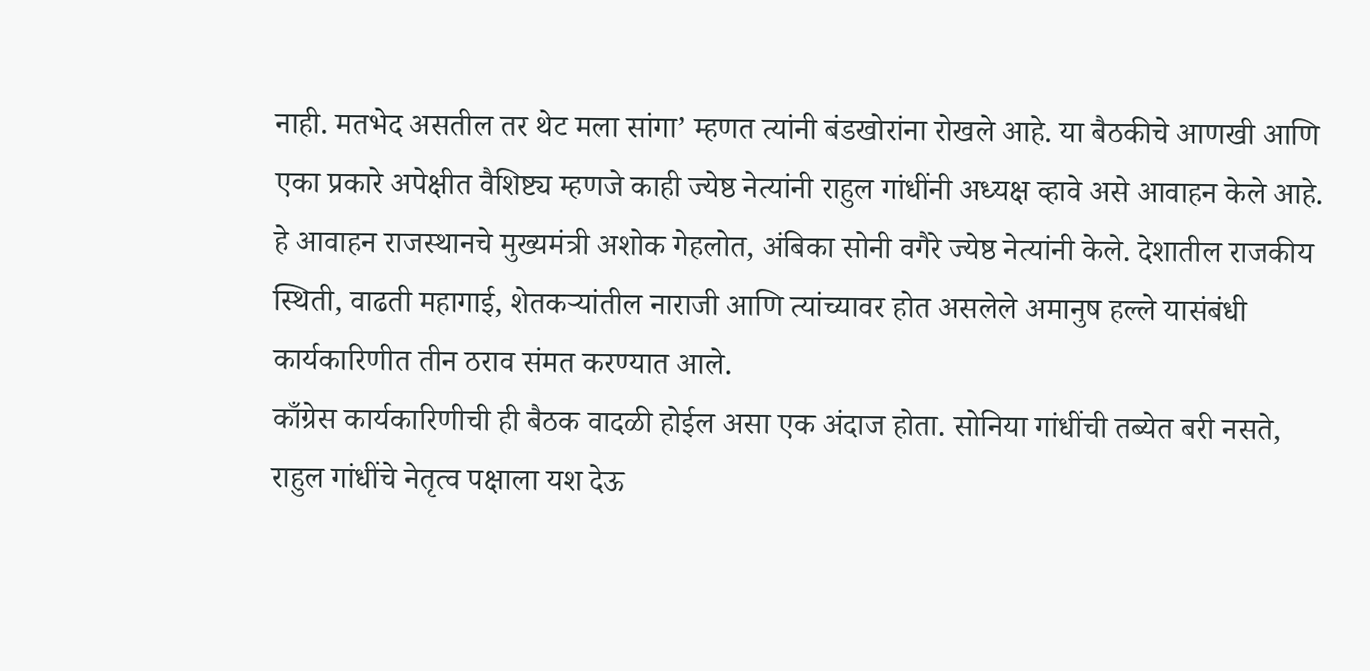नाही. मतभेद असतील तर थेट मला सांगा’ म्हणत त्यांनी बंडखोरांना रोखले आहे. या बैठकीचे आणखी आणि एका प्रकारे अपेक्षीत वैशिष्ट्य म्हणजे काही ज्येष्ठ नेत्यांनी राहुल गांधींनी अध्यक्ष व्हावे असे आवाहन केले आहे. हे आवाहन राजस्थानचे मुख्यमंत्री अशोक गेहलोत, अंबिका सोनी वगैरे ज्येष्ठ नेत्यांनी केले. देशातील राजकीय स्थिती, वाढती महागाई, शेतकर्‍यांतील नाराजी आणि त्यांच्यावर होत असलेले अमानुष हल्ले यासंबंधी कार्यकारिणीत तीन ठराव संमत करण्यात आले.
काँग्रेस कार्यकारिणीची ही बैठक वादळी होईल असा एक अंदाज होता. सोनिया गांधींची तब्येत बरी नसते, राहुल गांधींचे नेतृत्व पक्षाला यश देऊ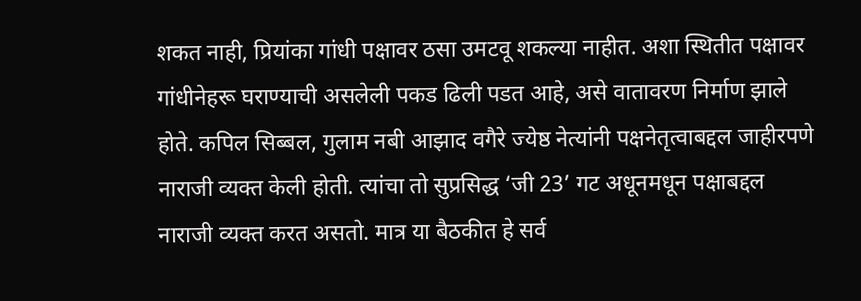शकत नाही, प्रियांका गांधी पक्षावर ठसा उमटवू शकल्या नाहीत. अशा स्थितीत पक्षावर गांधीनेहरू घराण्याची असलेली पकड ढिली पडत आहे, असे वातावरण निर्माण झाले होते. कपिल सिब्बल, गुलाम नबी आझाद वगैरे ज्येष्ठ नेत्यांनी पक्षनेतृत्वाबद्दल जाहीरपणे नाराजी व्यक्त केली होती. त्यांचा तो सुप्रसिद्ध ‘जी 23’ गट अधूनमधून पक्षाबद्दल नाराजी व्यक्त करत असतो. मात्र या बैठकीत हे सर्व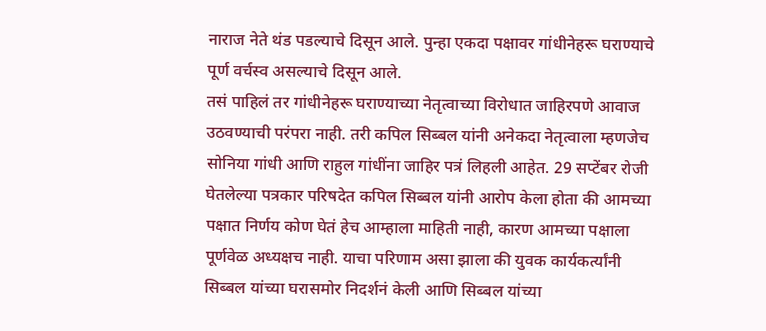नाराज नेते थंड पडल्याचे दिसून आले. पुन्हा एकदा पक्षावर गांधीनेहरू घराण्याचे पूर्ण वर्चस्व असल्याचे दिसून आले.
तसं पाहिलं तर गांधीनेहरू घराण्याच्या नेतृत्वाच्या विरोधात जाहिरपणे आवाज उठवण्याची परंपरा नाही. तरी कपिल सिब्बल यांनी अनेकदा नेतृत्वाला म्हणजेच सोनिया गांधी आणि राहुल गांधींना जाहिर पत्रं लिहली आहेत. 29 सप्टेंबर रोजी घेतलेल्या पत्रकार परिषदेत कपिल सिब्बल यांनी आरोप केला होता की आमच्या पक्षात निर्णय कोण घेतं हेच आम्हाला माहिती नाही, कारण आमच्या पक्षाला पूर्णवेळ अध्यक्षच नाही. याचा परिणाम असा झाला की युवक कार्यकर्त्यांनी सिब्बल यांच्या घरासमोर निदर्शनं केली आणि सिब्बल यांच्या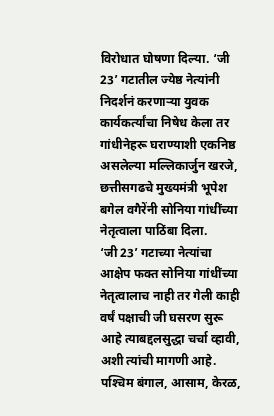विरोधात घोषणा दिल्या. ‘जी 23’ गटातील ज्येष्ठ नेत्यांनी निदर्शनं करणार्‍या युवक कार्यकर्त्यांचा निषेध केला तर गांधीनेहरू घराण्याशी एकनिष्ठ असलेल्या मल्लिकार्जुन खरजे, छत्तीसगढचे मुख्यमंत्री भूपेश बगेल वगैरेंनी सोनिया गांधींच्या नेतृत्वाला पाठिंबा दिला.
‘जी 23’ गटाच्या नेत्यांचा आक्षेप फक्त सोनिया गांधींच्या नेतृत्वालाच नाही तर गेली काही वर्षं पक्षाची जी घसरण सुरू आहे त्याबद्दलसुद्धा चर्चा व्हावी, अशी त्यांची मागणी आहे. पश्‍चिम बंगाल, आसाम, केरळ,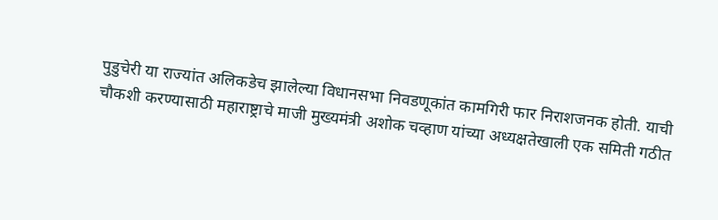पुडुचेरी या राज्यांत अलिकडेच झालेल्या विधानसभा निवडणूकांत कामगिरी फार निराशजनक होती. याची चौकशी करण्यासाठी महाराष्ट्राचे माजी मुख्यमंत्री अशोक चव्हाण यांच्या अध्यक्षतेखाली एक समिती गठीत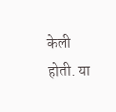केली होती. या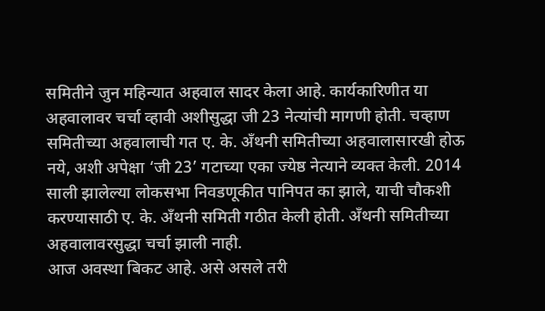समितीने जुन महिन्यात अहवाल सादर केला आहे. कार्यकारिणीत या अहवालावर चर्चा व्हावी अशीसुद्धा जी 23 नेत्यांची मागणी होती. चव्हाण समितीच्या अहवालाची गत ए. के. अँथनी समितीच्या अहवालासारखी होऊ नये, अशी अपेक्षा ‘जी 23’ गटाच्या एका ज्येष्ठ नेत्याने व्यक्त केली. 2014 साली झालेल्या लोकसभा निवडणूकीत पानिपत का झाले, याची चौकशी करण्यासाठी ए. के. अँथनी समिती गठीत केली होती. अँथनी समितीच्या अहवालावरसुद्धा चर्चा झाली नाही.
आज अवस्था बिकट आहे. असे असले तरी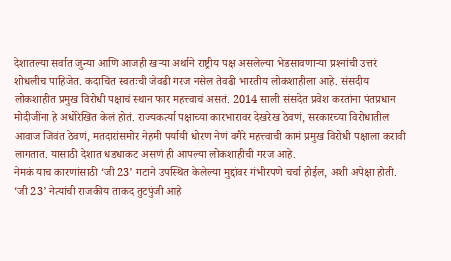देशातल्या सर्वात जुन्या आणि आजही खर्‍या अर्थाने राष्ट्रीय पक्ष असलेल्या भेडसावणार्‍या प्रश्‍नांची उत्तरं शोधलीच पाहिजेत. कदाचित स्वतःची जेवढी गरज नसेल तेवढी भारतीय लोकशाहीला आहे. संसदीय लोकशाहीत प्रमुख विरोधी पक्षाचं स्थान फार महत्त्वाचं असतं. 2014 साली संसदेत प्रवेश करतांना पंतप्रधान मोदीजींना हे अधोरेखित केलं होतं. राज्यकर्त्या पक्षाच्या कारभारावर देखरेख ठेवणं, सरकारच्या विरोधातील आवाज जिवंत ठेवणं, मतदारांसमोर नेहमी पर्यायी धोरण नेणं वगैरे महत्त्वाची कामं प्रमुख विरोधी पक्षाला करावी लागतात. यासाठी देशात धडधाकट असणं ही आपल्या लोकशाहीची गरज आहे.
नेमकं याच कारणांसाठी ‘जी 23’ गटाने उपस्थित केलेल्या मुद्दांवर गंभीरपणे चर्चा होईल, अशी अपेक्षा होती. ‘जी 23’ नेत्यांची राजकीय ताकद तुटपुंजी आहे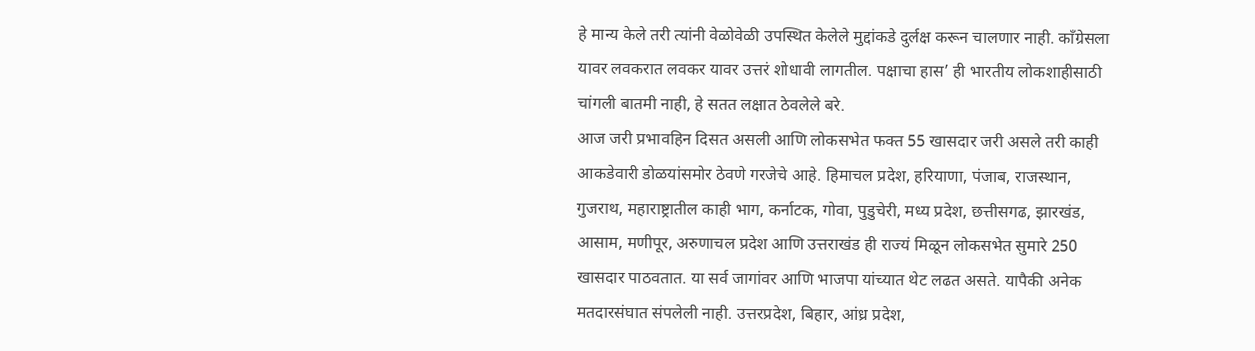हे मान्य केले तरी त्यांनी वेळोवेळी उपस्थित केलेले मुद्दांकडे दुर्लक्ष करून चालणार नाही. काँग्रेसला यावर लवकरात लवकर यावर उत्तरं शोधावी लागतील. पक्षाचा हास’ ही भारतीय लोकशाहीसाठी चांगली बातमी नाही, हे सतत लक्षात ठेवलेले बरे.
आज जरी प्रभावहिन दिसत असली आणि लोकसभेत फक्त 55 खासदार जरी असले तरी काही आकडेवारी डोळयांसमोर ठेवणे गरजेचे आहे. हिमाचल प्रदेश, हरियाणा, पंजाब, राजस्थान, गुजराथ, महाराष्ट्रातील काही भाग, कर्नाटक, गोवा, पुडुचेरी, मध्य प्रदेश, छत्तीसगढ, झारखंड, आसाम, मणीपूर, अरुणाचल प्रदेश आणि उत्तराखंड ही राज्यं मिळून लोकसभेत सुमारे 250 खासदार पाठवतात. या सर्व जागांवर आणि भाजपा यांच्यात थेट लढत असते. यापैकी अनेक मतदारसंघात संपलेली नाही. उत्तरप्रदेश, बिहार, आंध्र प्रदेश,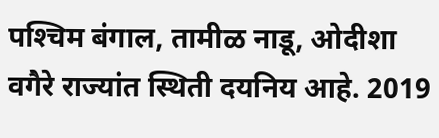पश्‍चिम बंगाल, तामीळ नाडू, ओदीशा वगैरे राज्यांत स्थिती दयनिय आहे. 2019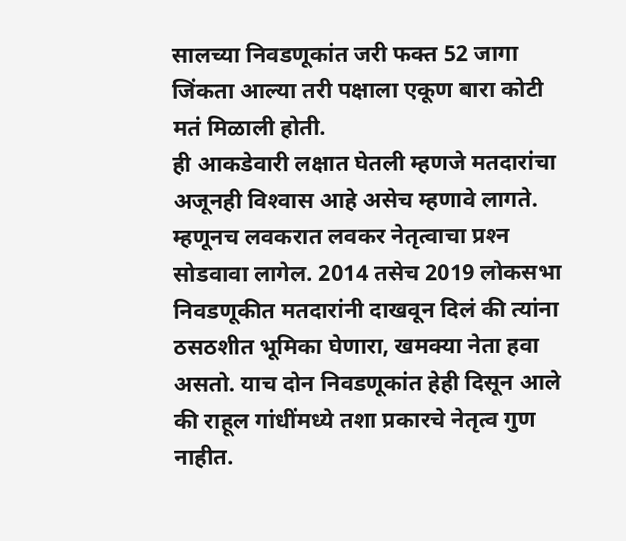सालच्या निवडणूकांत जरी फक्त 52 जागा जिंकता आल्या तरी पक्षाला एकूण बारा कोटी मतं मिळाली होती.
ही आकडेवारी लक्षात घेतली म्हणजे मतदारांचा अजूनही विश्‍वास आहे असेच म्हणावे लागते. म्हणूनच लवकरात लवकर नेतृत्वाचा प्रश्‍न सोडवावा लागेल. 2014 तसेच 2019 लोकसभा निवडणूकीत मतदारांनी दाखवून दिलं की त्यांना ठसठशीत भूमिका घेणारा, खमक्या नेता हवा असतो. याच दोन निवडणूकांत हेही दिसून आले की राहूल गांधींमध्ये तशा प्रकारचे नेतृत्व गुण नाहीत.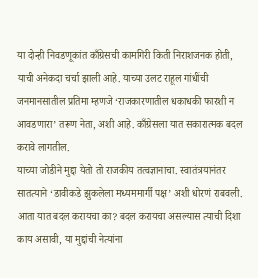या दोन्ही निवडणूकांत काँग्रेसची कामगिरी किती निराशजनक होती, याची अनेकदा चर्चा झाली आहे. याच्या उलट राहूल गांधींची जनमानसातील प्रतिमा म्हणजे ‘राजकारणातील धकाधकी फारशी न आवडणारा’ तरूण नेता, अशी आहे. काँग्रेसला यात सकारात्मक बदल करावे लागतील.
याच्या जोडीने मुद्दा येतो तो राजकीय तत्वज्ञानाचा. स्वातंत्रयानंतर सातत्याने ‘डावीकडे झुकलेला मध्यममार्गी पक्ष’ अशी धोरणं राबवली. आता यात बदल करायचा का? बदल करायचा असल्यास त्याची दिशा काय असावी, या मुद्दांची नेत्यांना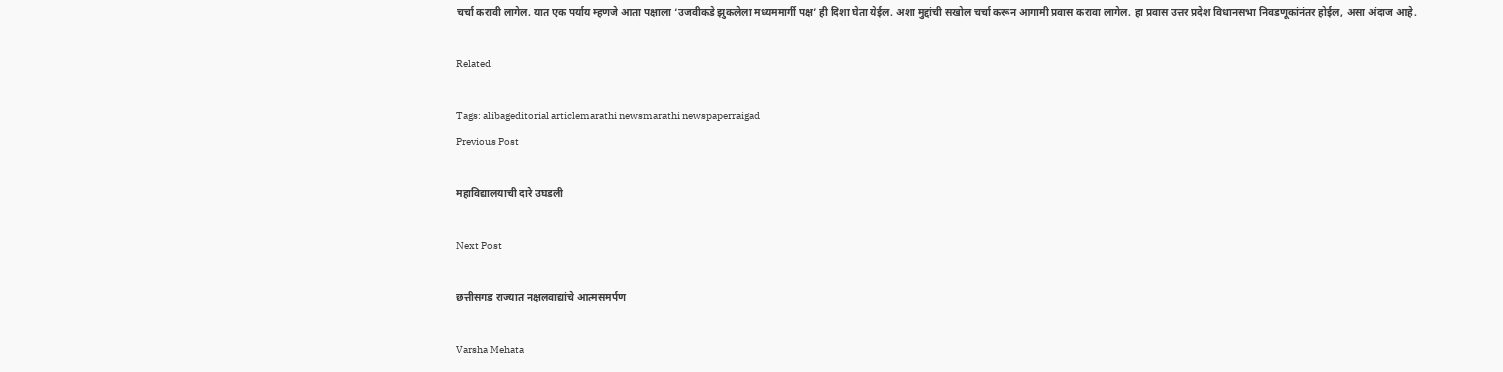चर्चा करावी लागेल. यात एक पर्याय म्हणजे आता पक्षाला ‘उजवीकडे झुकलेला मध्यममार्गी पक्ष’ ही दिशा घेता येईल. अशा मुद्दांची सखोल चर्चा करून आगामी प्रवास करावा लागेल. हा प्रवास उत्तर प्रदेश विधानसभा निवडणूकांनंतर होईल, असा अंदाज आहे.

Related

Tags: alibageditorial articlemarathi newsmarathi newspaperraigad
Previous Post

महाविद्यालयाची दारे उघडली

Next Post

छत्तीसगड राज्यात नक्षलवाद्यांचे आत्मसमर्पण

Varsha Mehata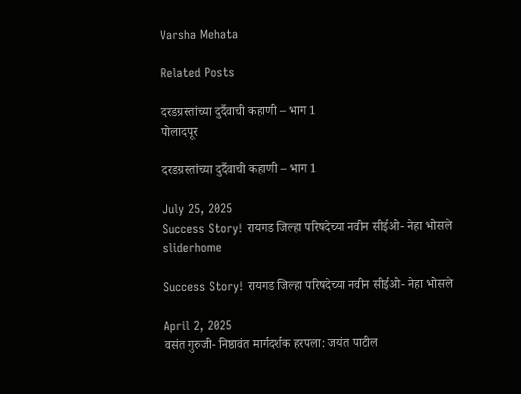Varsha Mehata

Related Posts

दरडग्रस्तांच्या दुर्दैवाची कहाणी – भाग 1
पोलादपूर

दरडग्रस्तांच्या दुर्दैवाची कहाणी – भाग 1

July 25, 2025
Success Story! रायगड जिल्हा परिषदेच्या नवीन सीईओ- नेहा भोसले
sliderhome

Success Story! रायगड जिल्हा परिषदेच्या नवीन सीईओ- नेहा भोसले

April 2, 2025
वसंत गुरुजी- निष्ठावंत मार्गदर्शक हरपला: जयंत पाटील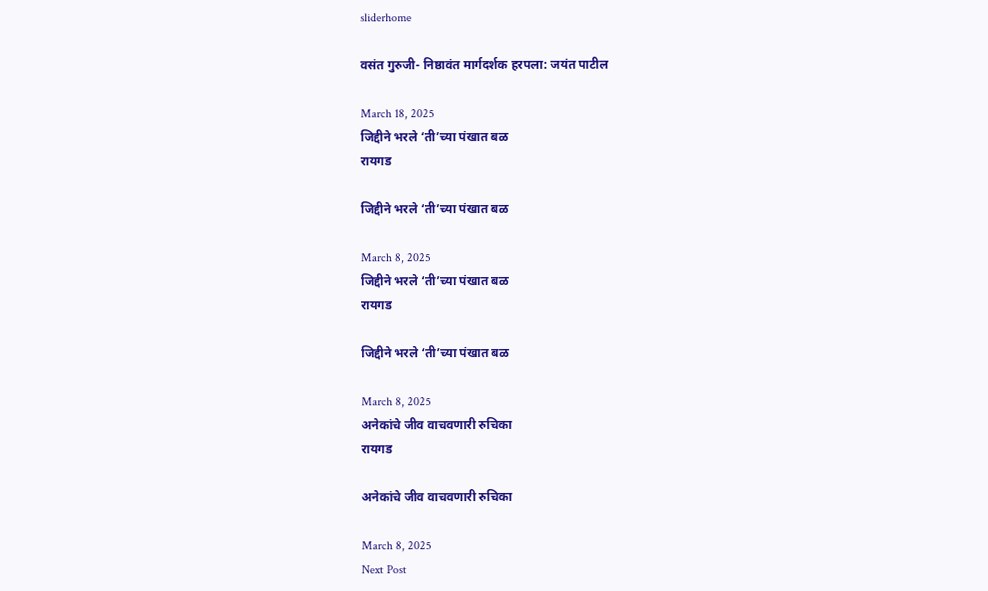sliderhome

वसंत गुरुजी- निष्ठावंत मार्गदर्शक हरपला: जयंत पाटील

March 18, 2025
जिद्दीने भरले ‘ती’च्या पंखात बळ
रायगड

जिद्दीने भरले ‘ती’च्या पंखात बळ

March 8, 2025
जिद्दीने भरले ‘ती’च्या पंखात बळ
रायगड

जिद्दीने भरले ‘ती’च्या पंखात बळ

March 8, 2025
अनेकांचे जीव वाचवणारी रुचिका
रायगड

अनेकांचे जीव वाचवणारी रुचिका

March 8, 2025
Next Post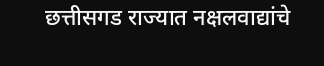छत्तीसगड राज्यात नक्षलवाद्यांचे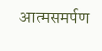आत्मसमर्पण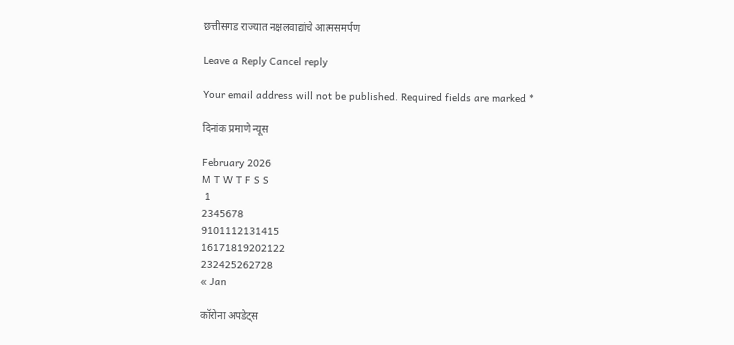छत्तीसगड राज्यात नक्षलवाद्यांचे आत्मसमर्पण

Leave a Reply Cancel reply

Your email address will not be published. Required fields are marked *

दिनांक प्रमाणे न्यूस

February 2026
M T W T F S S
 1
2345678
9101112131415
16171819202122
232425262728
« Jan

कॉरोना अपडेट्स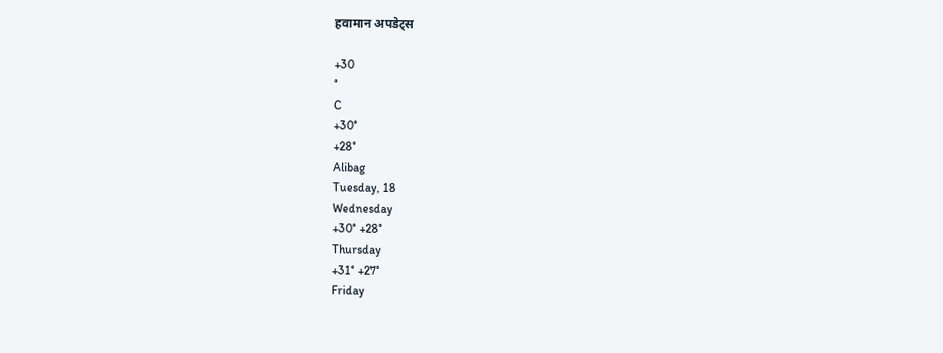हवामान अपडेट्स

+30
°
C
+30°
+28°
Alibag
Tuesday, 18
Wednesday
+30° +28°
Thursday
+31° +27°
Friday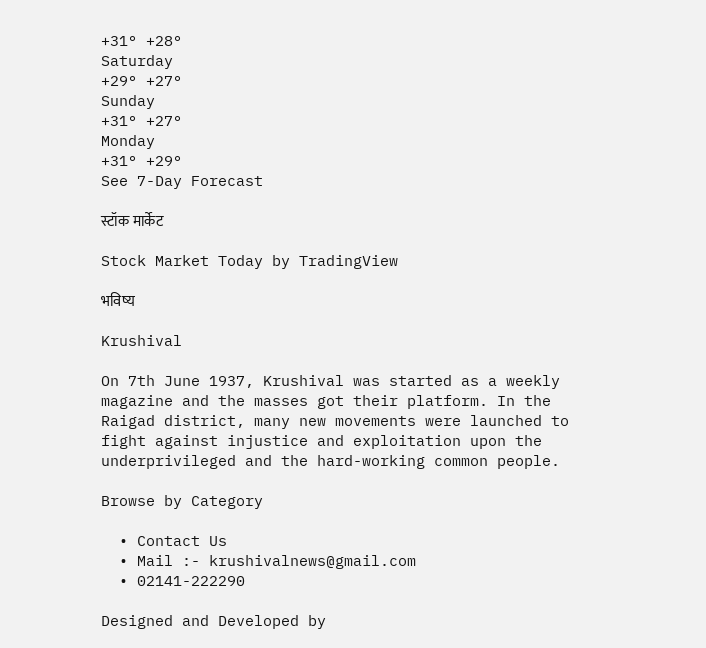+31° +28°
Saturday
+29° +27°
Sunday
+31° +27°
Monday
+31° +29°
See 7-Day Forecast

स्टॉक मार्केट

Stock Market Today by TradingView

भविष्य

Krushival

On 7th June 1937, Krushival was started as a weekly magazine and the masses got their platform. In the Raigad district, many new movements were launched to fight against injustice and exploitation upon the underprivileged and the hard-working common people.

Browse by Category

  • Contact Us
  • Mail :- krushivalnews@gmail.com
  • 02141-222290

Designed and Developed by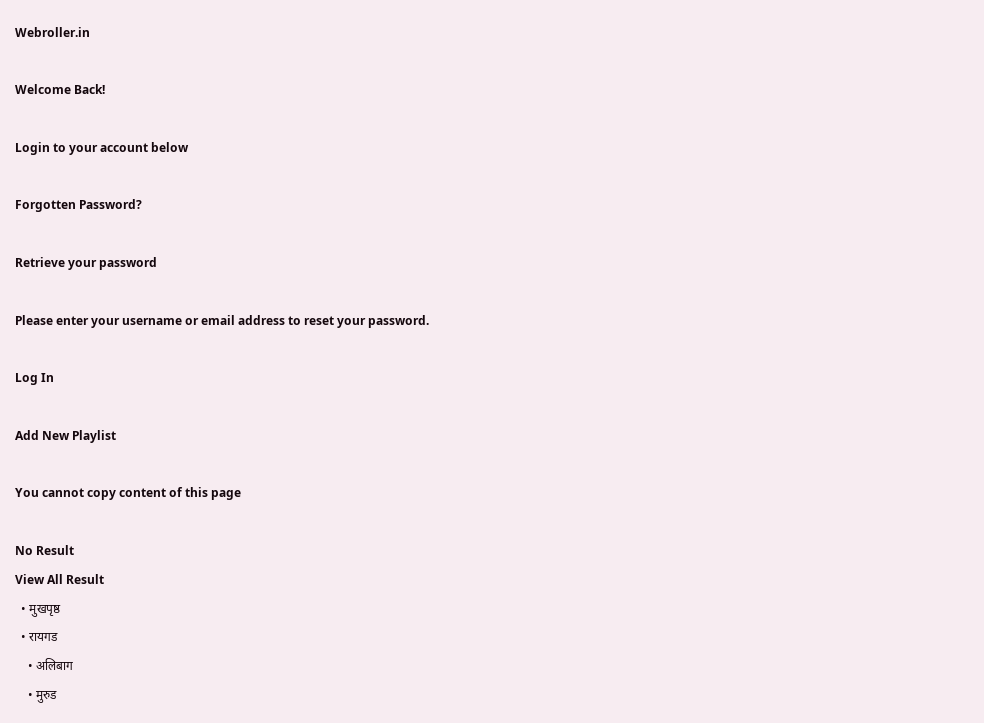Webroller.in

Welcome Back!

Login to your account below

Forgotten Password?

Retrieve your password

Please enter your username or email address to reset your password.

Log In

Add New Playlist

You cannot copy content of this page

No Result
View All Result
  • मुखपृष्ठ
  • रायगड
    • अलिबाग
    • मुरुड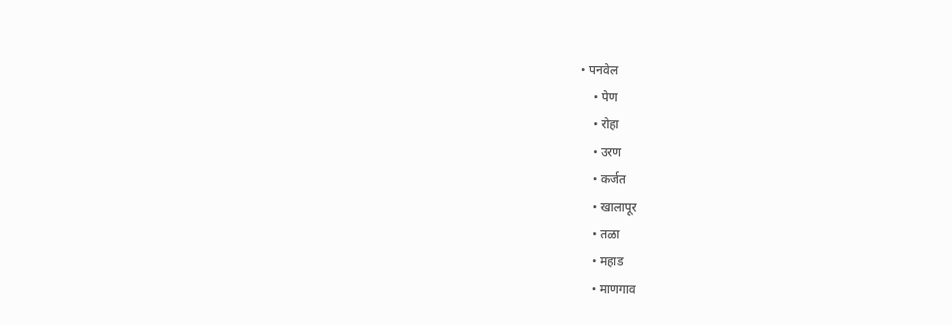• पनवेल
    • पेण
    • रोहा
    • उरण
    • कर्जत
    • खालापूर
    • तळा
    • महाड
    • माणगाव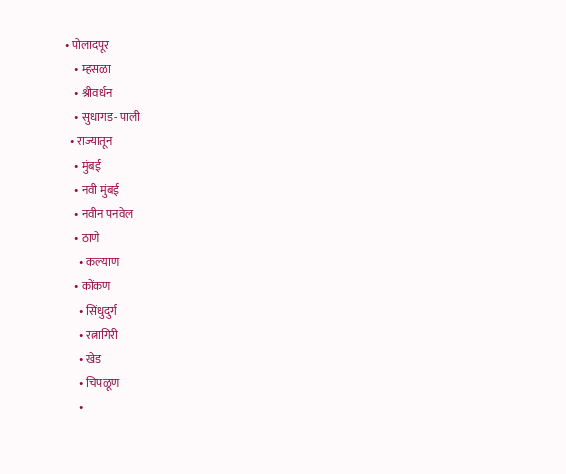• पोलादपूर
    • म्हसळा
    • श्रीवर्धन
    • सुधागड- पाली
  • राज्यातून
    • मुंबई
    • नवी मुंबई
    • नवीन पनवेल
    • ठाणे
      • कल्याण
    • कोंकण
      • सिंधुदुर्ग
      • रत्नागिरी
      • खेड
      • चिपळूण
      •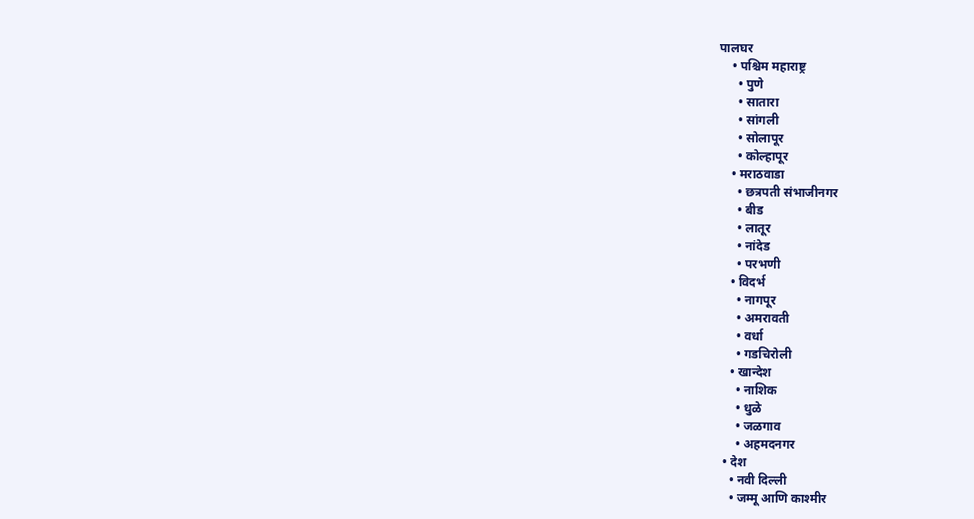पालघर
    • पश्चिम महाराष्ट्र
      • पुणे
      • सातारा
      • सांगली
      • सोलापूर
      • कोल्हापूर
    • मराठवाडा
      • छत्रपती संभाजीनगर
      • बीड
      • लातूर
      • नांदेड
      • परभणी
    • विदर्भ
      • नागपूर
      • अमरावती
      • वर्धा
      • गडचिरोली
    • खान्देश
      • नाशिक
      • धुळे
      • जळगाव
      • अहमदनगर
  • देश
    • नवी दिल्ली
    • जम्मू आणि काश्मीर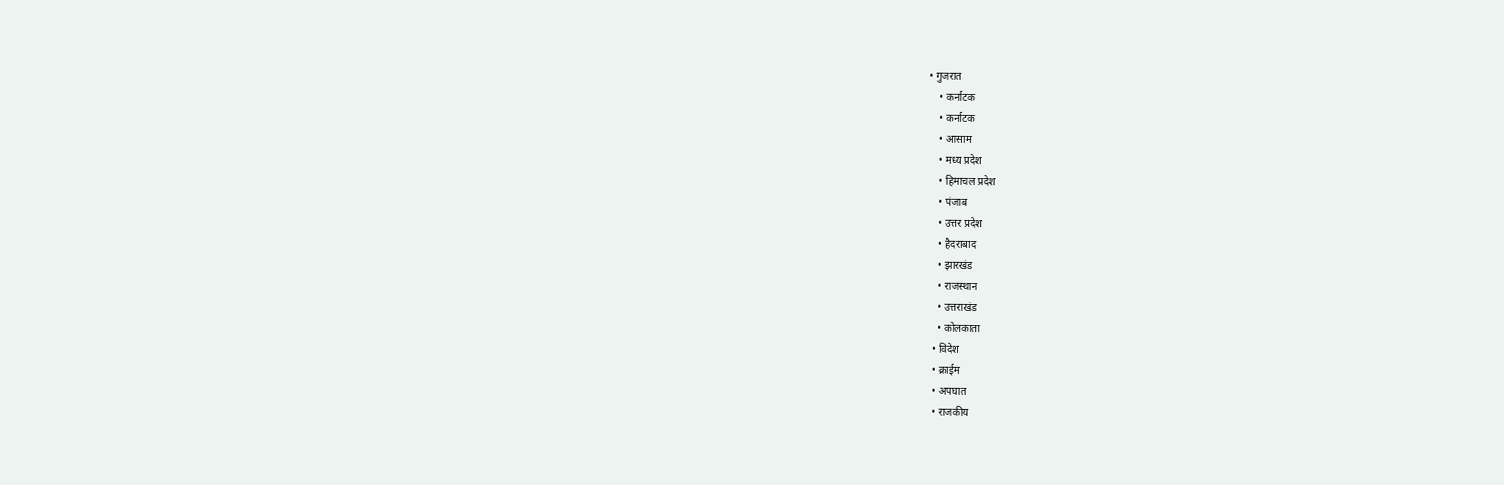• गुजरात
    • कर्नाटक
    • कर्नाटक
    • आसाम
    • मध्य प्रदेश
    • हिमाचल प्रदेश
    • पंजाब
    • उत्तर प्रदेश
    • हैदराबाद
    • झारखंड
    • राजस्थान
    • उत्तराखंड
    • कोलकाता
  • विदेश
  • क्राईम
  • अपघात
  • राजकीय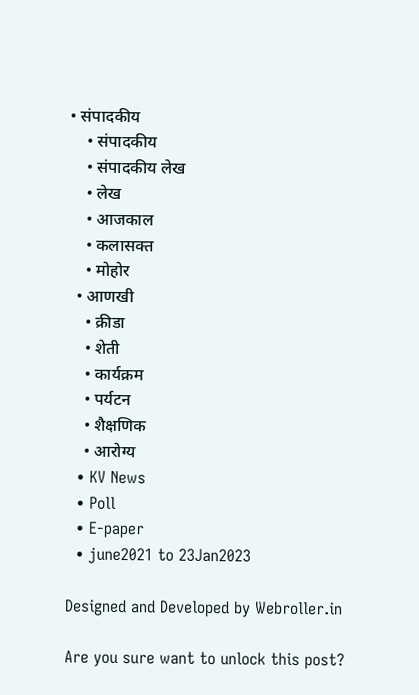• संपादकीय
    • संपादकीय
    • संपादकीय लेख
    • लेख
    • आजकाल
    • कलासक्त
    • मोहोर
  • आणखी
    • क्रीडा
    • शेती
    • कार्यक्रम
    • पर्यटन
    • शैक्षणिक
    • आरोग्य
  • KV News
  • Poll
  • E-paper
  • june2021 to 23Jan2023

Designed and Developed by Webroller.in

Are you sure want to unlock this post?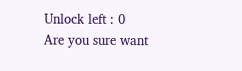Unlock left : 0
Are you sure want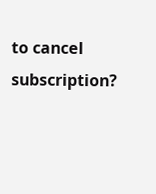to cancel subscription?